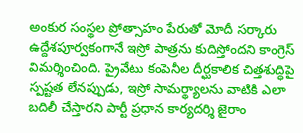అంకుర సంస్థల ప్రోత్సాహం పేరుతో మోదీ సర్కారు ఉద్దేశపూర్వకంగానే ఇస్రో పాత్రను కుదిస్తోందని కాంగ్రెస్ విమర్శించింది. ప్రైవేటు కంపెనీల దీర్ఘకాలిక చిత్తశుద్ధిపై స్పష్టత లేనప్పుడు, ఇస్రో సామర్థ్యాలను వాటికి ఎలా బదిలీ చేస్తారని పార్టీ ప్రధాన కార్యదర్శి జైరాం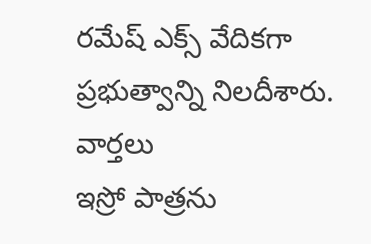రమేష్ ఎక్స్ వేదికగా ప్రభుత్వాన్ని నిలదీశారు.
వార్తలు
ఇస్రో పాత్రను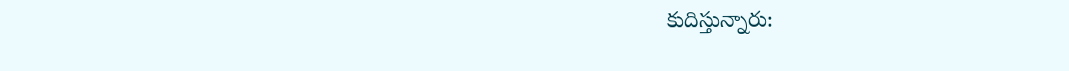కుదిస్తున్నారు: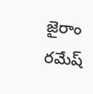జైరాం రమేష్